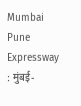Mumbai Pune Expressway : मुंबई-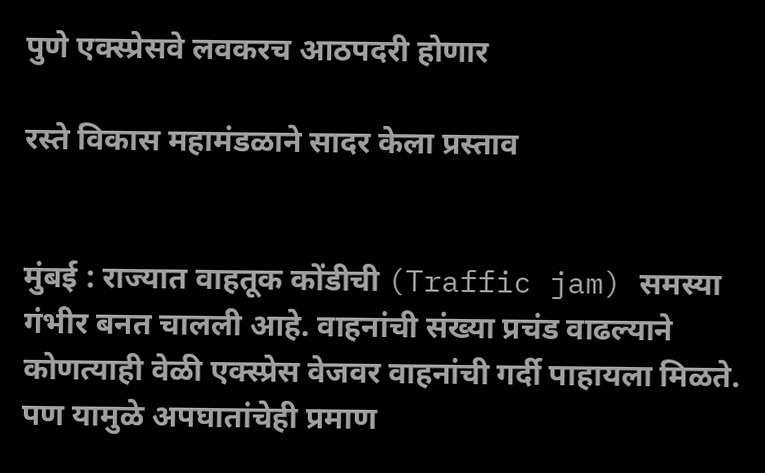पुणे एक्स्प्रेसवे लवकरच आठपदरी होणार

रस्ते विकास महामंडळाने सादर केला प्रस्ताव


मुंबई : राज्यात वाहतूक कोंडीची (Traffic jam) समस्या गंभीर बनत चालली आहे. वाहनांची संख्या प्रचंड वाढल्याने कोणत्याही वेळी एक्स्प्रेस वेजवर वाहनांची गर्दी पाहायला मिळते. पण यामुळे अपघातांचेही प्रमाण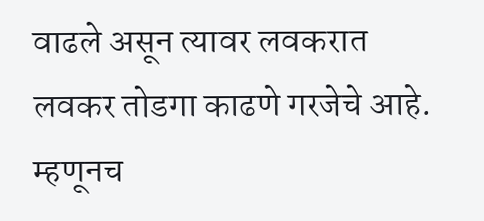वाढले असून त्यावर लवकरात लवकर तोडगा काढणे गरजेचे आहे. म्हणूनच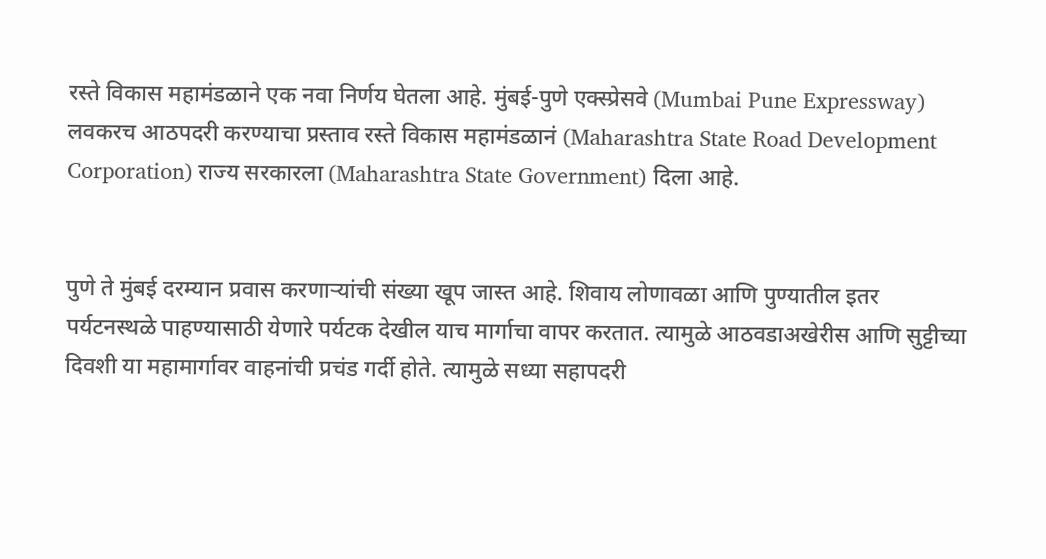रस्ते विकास महामंडळाने एक नवा निर्णय घेतला आहे. मुंबई-पुणे एक्स्प्रेसवे (Mumbai Pune Expressway) लवकरच आठपदरी करण्याचा प्रस्ताव रस्ते विकास महामंडळानं (Maharashtra State Road Development Corporation) राज्य सरकारला (Maharashtra State Government) दिला आहे.


पुणे ते मुंबई दरम्यान प्रवास करणार्‍यांची संख्या खूप जास्त आहे. शिवाय लोणावळा आणि पुण्यातील इतर पर्यटनस्थळे पाहण्यासाठी येणारे पर्यटक देखील याच मार्गाचा वापर करतात. त्यामुळे आठवडाअखेरीस आणि सुट्टीच्या दिवशी या महामार्गावर वाहनांची प्रचंड गर्दी होते. त्यामुळे सध्या सहापदरी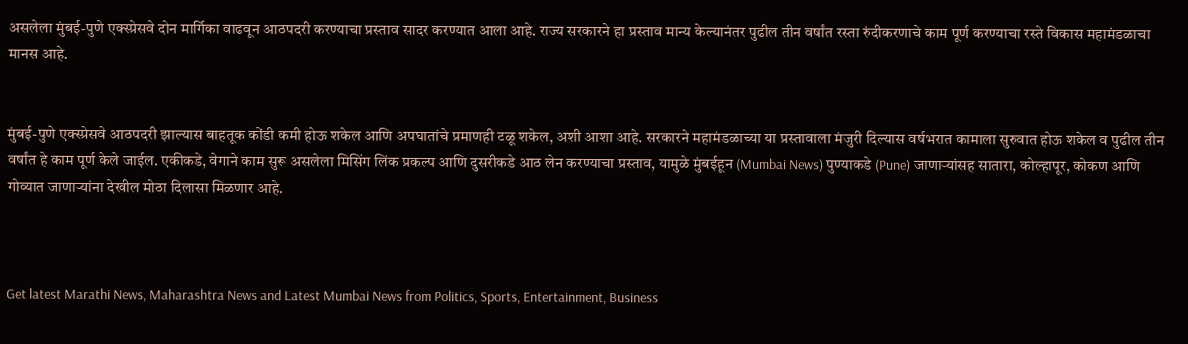असलेला मुंबई-पुणे एक्स्प्रेसवे दोन मार्गिका वाढवून आठपदरी करण्याचा प्रस्ताव सादर करण्यात आला आहे. राज्य सरकारने हा प्रस्ताव मान्य केल्यानंतर पुढील तीन वर्षांत रस्ता रुंदीकरणाचे काम पूर्ण करण्याचा रस्ते विकास महामंडळाचा मानस आहे.


मुंबई-पुणे एक्स्प्रेसवे आठपदरी झाल्यास बाहतूक कोंडी कमी होऊ शकेल आणि अपघातांचे प्रमाणही टळू शकेल, अशी आशा आहे. सरकारने महामंडळाच्या या प्रस्तावाला मंजुरी दिल्यास वर्षभरात कामाला सुरुवात होऊ शकेल व पुढील तीन वर्षांत हे काम पूर्ण केले जाईल. एकीकडे, वेगाने काम सुरू असलेला मिसिंग लिंक प्रकल्प आणि दुसरीकडे आठ लेन करण्याचा प्रस्ताव, यामुळे मुंबईहून (Mumbai News) पुण्याकडे (Pune) जाणाऱ्यांसह सातारा, कोल्हापूर, कोकण आणि गोव्यात जाणाऱ्यांना देखील मोठा दिलासा मिळणार आहे.



Get latest Marathi News, Maharashtra News and Latest Mumbai News from Politics, Sports, Entertainment, Business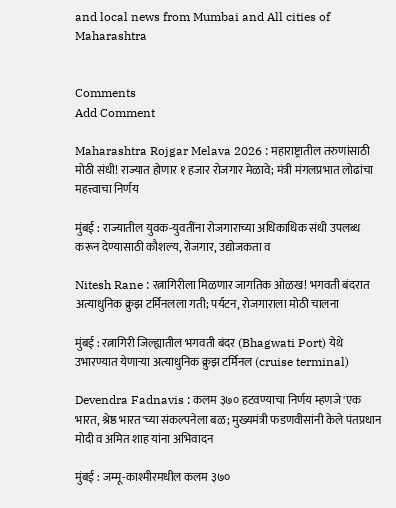and local news from Mumbai and All cities of Maharashtra


Comments
Add Comment

Maharashtra Rojgar Melava 2026 : महाराष्ट्रातील तरुणांसाठी मोठी संधी! राज्यात होणार १ हजार रोजगार मेळावे; मंत्री मंगलप्रभात लोढांचा महत्त्वाचा निर्णय

मुंबई : राज्यातील युवक-युवतींना रोजगाराच्या अधिकाधिक संधी उपलब्ध करून देण्यासाठी कौशल्य, रोजगार, उद्योजकता व

Nitesh Rane : रत्नागिरीला मिळणार जागतिक ओळख! भगवती बंदरात अत्याधुनिक क्रुझ टर्मिनलला गती; पर्यटन, रोजगाराला मोठी चालना

मुंबई : रत्नागिरी जिल्ह्यातील भगवती बंदर (Bhagwati Port) येथे उभारण्यात येणाऱ्या अत्याधुनिक क्रुझ टर्मिनल (cruise terminal)

Devendra Fadnavis : कलम ३७० हटवण्याचा निर्णय म्हणजे 'एक भारत, श्रेष्ठ भारत'च्या संकल्पनेला बळ; मुख्यमंत्री फडणवीसांनी केले पंतप्रधान मोदी व अमित शाह यांना अभिवादन

मुंबई : जम्मू-काश्मीरमधील कलम ३७०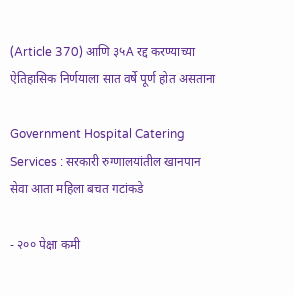(Article 370) आणि ३५A रद्द करण्याच्या ऐतिहासिक निर्णयाला सात वर्षे पूर्ण होत असताना

Government Hospital Catering Services : सरकारी रुग्णालयांतील खानपान सेवा आता महिला बचत गटांकडे

- २०० पेक्षा कमी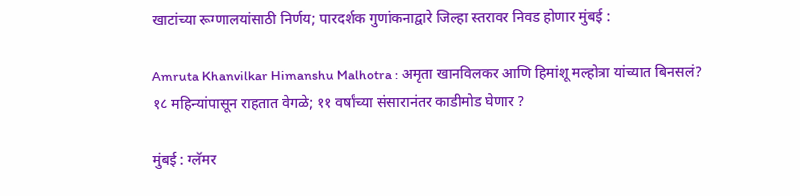खाटांच्या रूग्णालयांसाठी निर्णय; पारदर्शक गुणांकनाद्वारे जिल्हा स्तरावर निवड होणार मुंबई :

Amruta Khanvilkar Himanshu Malhotra : अमृता खानविलकर आणि हिमांशू मल्होत्रा यांच्यात बिनसलं? १८ महिन्यांपासून राहतात वेगळे; ११ वर्षांच्या संसारानंतर काडीमोड घेणार ?

मुंबई : ग्लॅमर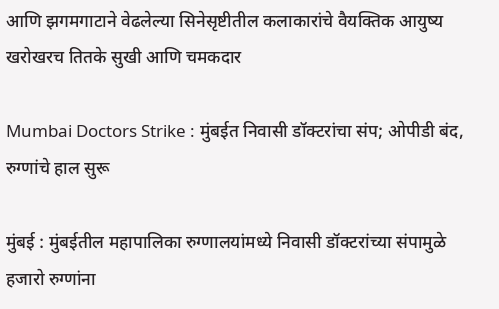आणि झगमगाटाने वेढलेल्या सिनेसृष्टीतील कलाकारांचे वैयक्तिक आयुष्य खरोखरच तितके सुखी आणि चमकदार

Mumbai Doctors Strike : मुंबईत निवासी डॉक्टरांचा संप; ओपीडी बंद, रुग्णांचे हाल सुरू

मुंबई : मुंबईतील महापालिका रुग्णालयांमध्ये निवासी डॉक्टरांच्या संपामुळे हजारो रुग्णांना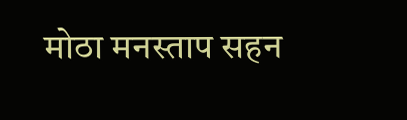मोठा मनस्ताप सहन